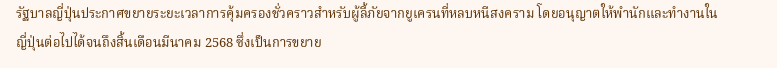รัฐบาลญี่ปุ่นประกาศขยายระยะเวลาการคุ้มครองชั่วคราวสำหรับผู้ลี้ภัยจากยูเครนที่หลบหนีสงคราม โดยอนุญาตให้พำนักและทำงานในญี่ปุ่นต่อไปได้จนถึงสิ้นเดือนมีนาคม 2568 ซึ่งเป็นการขยาย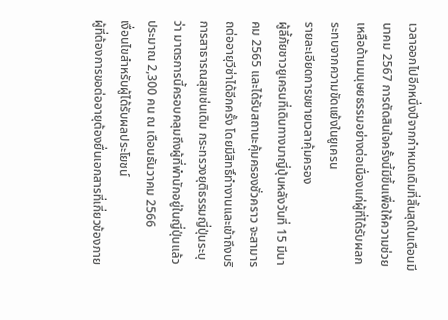เวลาออกไปอีกหนึ่งปีจากกำหนดเดิมที่สิ้นสุดในเดือนมีนาคม 2567 การตัดสินใจครั้งนี้มีขึ้นเพื่อให้ความช่วยเหลือด้านมนุษยธรรมอย่างต่อเนื่องแก่ผู้ที่ได้รับผลกระทบจากความขัดแย้งในยูเครน
รายละเอียดการขยายเวลาคุ้มครอง
ผู้ลี้ภัยชาวยูเครนที่เดินทางมาญี่ปุ่นหลังวันที่ 15 มีนาคม 2565 และได้รับสถานะคุ้มครองชั่วคราว จะสามารถต่ออายุวีซ่าได้อีกครั้ง โดยมีสิทธิ์ทำงานและเข้าถึงบริการสาธารณสุขเช่นเดิม กระทรวงยุติธรรมญี่ปุ่นระบุว่า มาตรการนี้ครอบคลุมถึงผู้ที่พำนักอยู่ในญี่ปุ่นแล้วประมาณ 2,300 คน ณ เดือนธันวาคม 2566
เงื่อนไขสำหรับผู้ได้รับผลประโยชน์
ผู้ที่ต้องการขอต่ออายุต้องยื่นเอกสารที่เกี่ยวข้องภาย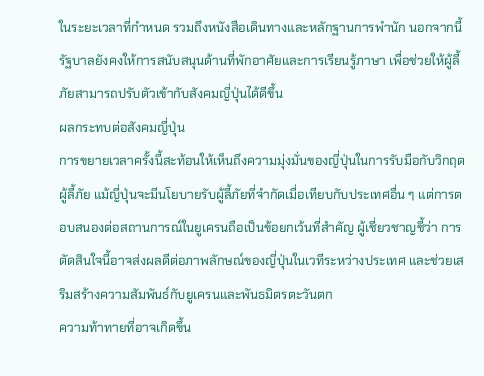ในระยะเวลาที่กำหนด รวมถึงหนังสือเดินทางและหลักฐานการพำนัก นอกจากนี้ รัฐบาลยังคงให้การสนับสนุนด้านที่พักอาศัยและการเรียนรู้ภาษา เพื่อช่วยให้ผู้ลี้ภัยสามารถปรับตัวเข้ากับสังคมญี่ปุ่นได้ดีขึ้น
ผลกระทบต่อสังคมญี่ปุ่น
การขยายเวลาครั้งนี้สะท้อนให้เห็นถึงความมุ่งมั่นของญี่ปุ่นในการรับมือกับวิกฤตผู้ลี้ภัย แม้ญี่ปุ่นจะมีนโยบายรับผู้ลี้ภัยที่จำกัดเมื่อเทียบกับประเทศอื่น ๆ แต่การตอบสนองต่อสถานการณ์ในยูเครนถือเป็นข้อยกเว้นที่สำคัญ ผู้เชี่ยวชาญชี้ว่า การตัดสินใจนี้อาจส่งผลดีต่อภาพลักษณ์ของญี่ปุ่นในเวทีระหว่างประเทศ และช่วยเสริมสร้างความสัมพันธ์กับยูเครนและพันธมิตรตะวันตก
ความท้าทายที่อาจเกิดขึ้น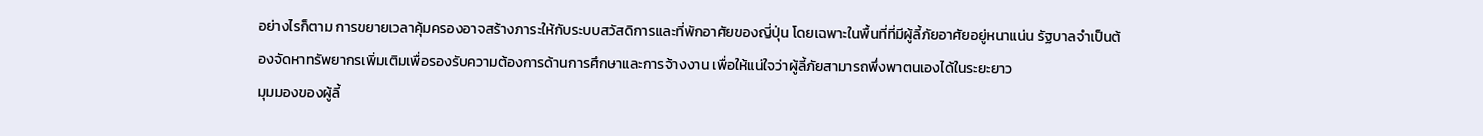อย่างไรก็ตาม การขยายเวลาคุ้มครองอาจสร้างภาระให้กับระบบสวัสดิการและที่พักอาศัยของญี่ปุ่น โดยเฉพาะในพื้นที่ที่มีผู้ลี้ภัยอาศัยอยู่หนาแน่น รัฐบาลจำเป็นต้องจัดหาทรัพยากรเพิ่มเติมเพื่อรองรับความต้องการด้านการศึกษาและการจ้างงาน เพื่อให้แน่ใจว่าผู้ลี้ภัยสามารถพึ่งพาตนเองได้ในระยะยาว
มุมมองของผู้ลี้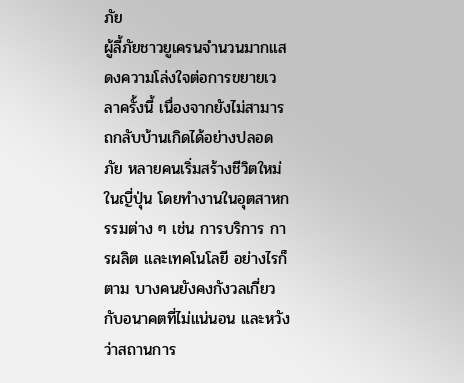ภัย
ผู้ลี้ภัยชาวยูเครนจำนวนมากแสดงความโล่งใจต่อการขยายเวลาครั้งนี้ เนื่องจากยังไม่สามารถกลับบ้านเกิดได้อย่างปลอดภัย หลายคนเริ่มสร้างชีวิตใหม่ในญี่ปุ่น โดยทำงานในอุตสาหกรรมต่าง ๆ เช่น การบริการ การผลิต และเทคโนโลยี อย่างไรก็ตาม บางคนยังคงกังวลเกี่ยวกับอนาคตที่ไม่แน่นอน และหวังว่าสถานการ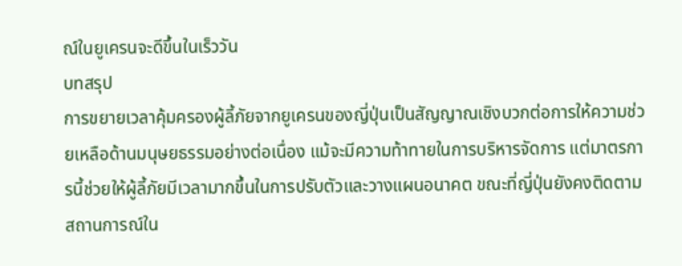ณ์ในยูเครนจะดีขึ้นในเร็ววัน
บทสรุป
การขยายเวลาคุ้มครองผู้ลี้ภัยจากยูเครนของญี่ปุ่นเป็นสัญญาณเชิงบวกต่อการให้ความช่วยเหลือด้านมนุษยธรรมอย่างต่อเนื่อง แม้จะมีความท้าทายในการบริหารจัดการ แต่มาตรการนี้ช่วยให้ผู้ลี้ภัยมีเวลามากขึ้นในการปรับตัวและวางแผนอนาคต ขณะที่ญี่ปุ่นยังคงติดตามสถานการณ์ใน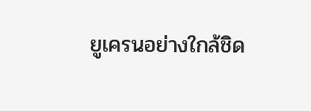ยูเครนอย่างใกล้ชิด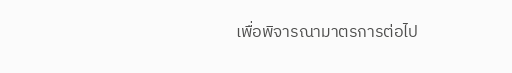เพื่อพิจารณามาตรการต่อไป